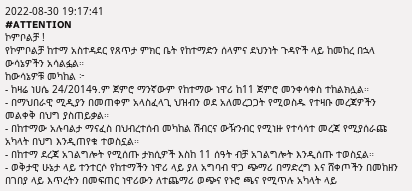2022-08-30 19:17:41
#ATTENTION
ኮምቦልቻ !
የኮምቦልቻ ከተማ አስተዳደር የጸጥታ ምክር ቤት የከተማድን ሰላምና ደህንነት ጉዳዮች ላይ ከመከረ በኋላ ውሳኔዎችን አሳልፏል።
ከውሳኔዎቹ መካከል ፦
- ከዛሬ ነሀሴ 24/2014ዓ.ም ጀምሮ ማንኛውም የከተማው ነዋሪ ከ11 ጀምሮ መንቀሳቀስ ተከልክሏል።
- በማህበራዊ ሚዲያን በመጠቀም አላስፈላጊ ህዝብን ወደ አለመረጋጋት የሚወስዱ የተዛቡ መረጃዎችን መልቀቅ በህግ ያስጠይቃል።
- በከተማው አሉባልታ ማናፈስ በህብረተሰብ መካከል ሽብርና ውዥንብር የሚነዙ የተሳሳተ መረጃ የሚያሰራጩ አካላት በህግ እንዲጠየቁ ተወስኗል።
- በከተማ ደረጃ አገልግሎት የሚሰጡ ታክሲዎች እስከ 11 ሰዓት ብቻ አገልግሎት እንዲሰጡ ተወስኗል።
- ወቅታዊ ሁኔታ ላይ ተንተርሶ የከተማችን ነዋሪ ላይ ያለ አግባብ ዋጋ ጭማሪ በማድረግ እና ሸቀጦችን በመከዘን በገበያ ላይ እጥረትን በመፍጠር ነዋሪውን ለተጨማሪ ወጭና የኑሮ ጫና የሚጥሉ አካላት ላይ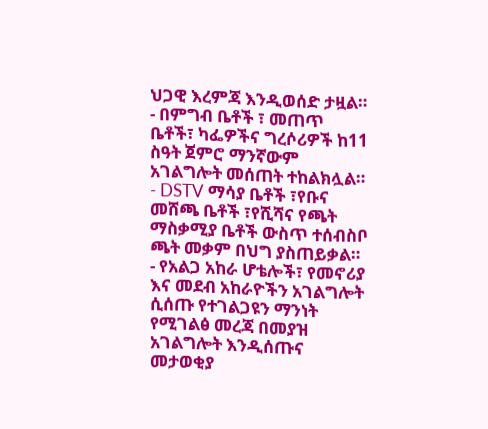ህጋዊ እረምጃ እንዲወሰድ ታዟል።
- በምግብ ቤቶች ፣ መጠጥ ቤቶች፣ ካፌዎችና ግረሶሪዎች ከ11 ስዓት ጀምሮ ማንኛውም አገልግሎት መሰጠት ተከልክሏል።
- DSTV ማሳያ ቤቶች ፣የቡና መሸጫ ቤቶች ፣የሺሻና የጫት ማስቃሚያ ቤቶች ውስጥ ተሰብስቦ ጫት መቃም በህግ ያስጠይቃል።
- የአልጋ አከራ ሆቴሎች፣ የመኖሪያ እና መደብ አከራዮችን አገልግሎት ሲሰጡ የተገልጋዩን ማንነት የሚገልፅ መረጃ በመያዝ አገልግሎት እንዲሰጡና መታወቂያ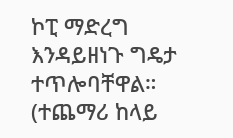ኮፒ ማድረግ እንዳይዘነጉ ግዴታ ተጥሎባቸዋል።
(ተጨማሪ ከላይ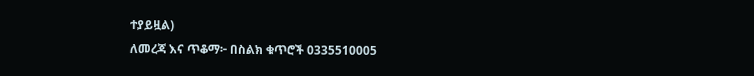ተያይዟል)
ለመረጃ እና ጥቆማ፦ በስልክ ቁጥሮች 0335510005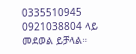0335510945
0921038804 ላይ መደወል ይቻላል።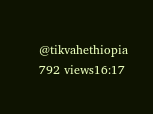@tikvahethiopia
792 views16:17